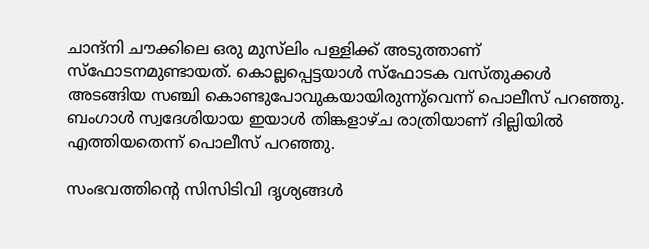ചാന്ദ്‌നി ചൗക്കിലെ ഒരു മുസ്‌ലിം പള്ളിക്ക് അടുത്താണ് സ്‌ഫോടനമുണ്ടായത്. കൊല്ലപ്പെട്ടയാള്‍ സ്‌ഫോടക വസ്തുക്കള്‍ അടങ്ങിയ സഞ്ചി കൊണ്ടുപോവുകയായിരുന്നു്വെന്ന് പൊലീസ് പറഞ്ഞു. ബംഗാള്‍ സ്വദേശിയായ ഇയാള്‍ തിങ്കളാഴ്ച രാത്രിയാണ് ദില്ലിയില്‍ എത്തിയതെന്ന് പൊലീസ് പറഞ്ഞു.

സംഭവത്തിന്റെ സിസിടിവി ദൃശ്യങ്ങള്‍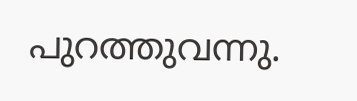പുറത്തുവന്നു.